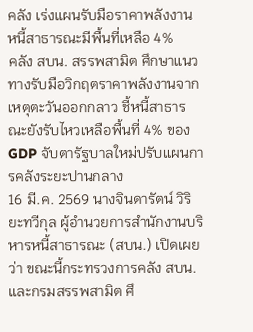คลัง เร่งแผนรับมือราคาพลังงาน หนี้สาธารณะมีพื้นที่เหลือ 4%
คลัง สบน. สรรพสามิต ศึกษาแนวทางรับมือวิกฤตราคาพลังงานจากเหตุตะวันออกกลาว ชี้หนี้สาธารณะยังรับไหวเหลือพื้นที่ 4% ของ GDP จับตารัฐบาลใหม่ปรับแผนการคลังระยะปานกลาง
16 มี.ค. 2569 นางจินดารัตน์ วิริยะทวีกุล ผู้อำนวยการสำนักงานบริหารหนี้สาธารณะ (สบน.) เปิดเผยว่า ขณะนี้กระทรวงการคลัง สบน. และกรมสรรพสามิต ศึ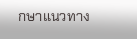กษาแนวทาง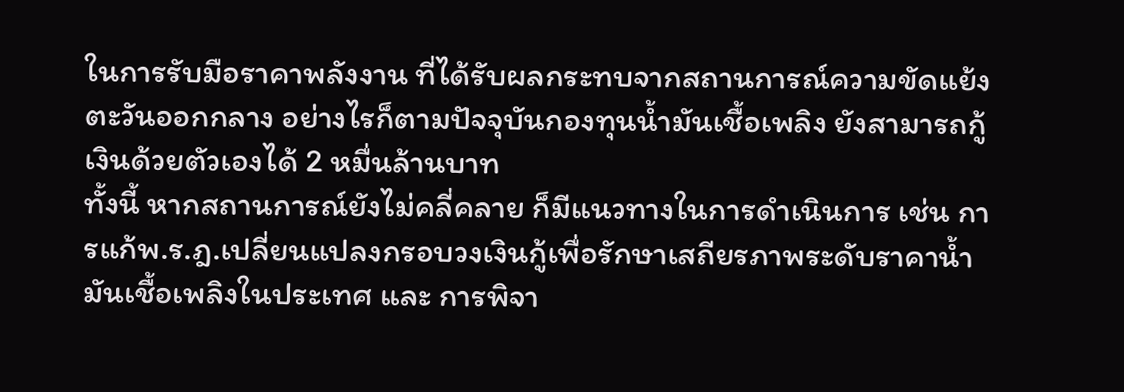ในการรับมือราคาพลังงาน ที่ได้รับผลกระทบจากสถานการณ์ความขัดแย้งตะวันออกกลาง อย่างไรก็ตามปัจจุบันกองทุนน้ำมันเชื้อเพลิง ยังสามารถกู้เงินด้วยตัวเองได้ 2 หมื่นล้านบาท
ทั้งนี้ หากสถานการณ์ยังไม่คลี่คลาย ก็มีแนวทางในการดำเนินการ เช่น การแก้พ.ร.ฎ.เปลี่ยนแปลงกรอบวงเงินกู้เพื่อรักษาเสถียรภาพระดับราคาน้ำมันเชื้อเพลิงในประเทศ และ การพิจา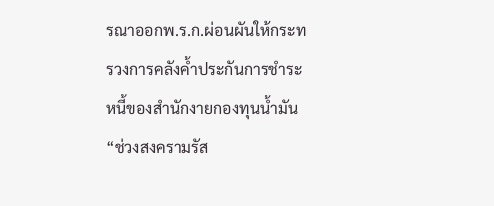รณาออกพ.ร.ก.ผ่อนผันให้กระทรวงการคลังค้ำประกันการชำระหนี้ของสำนักงายกองทุนน้ำมัน
“ช่วงสงครามรัส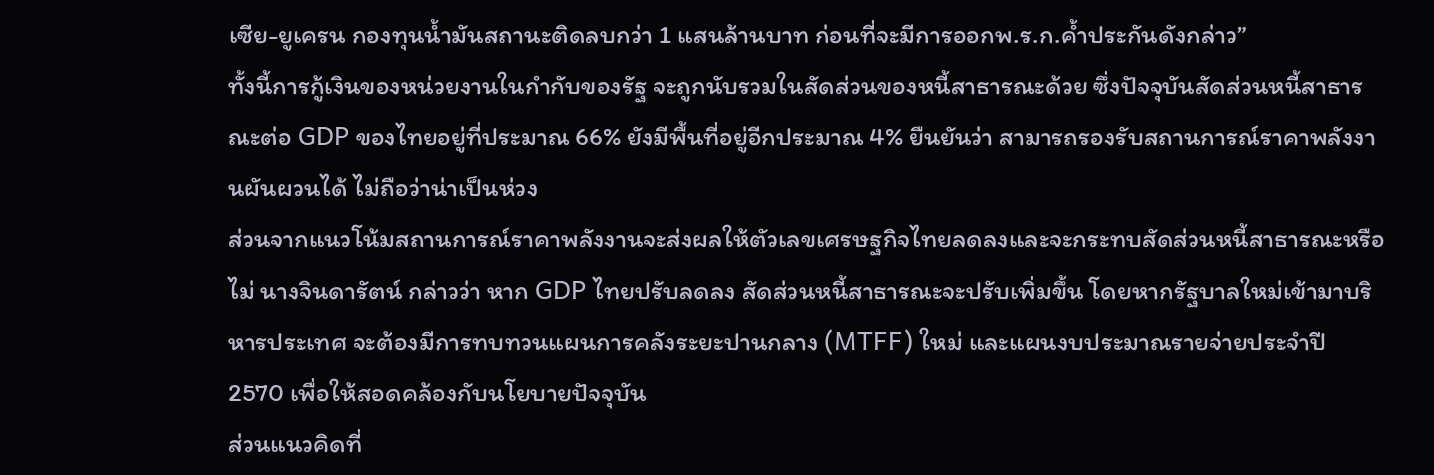เซีย-ยูเครน กองทุนน้ำมันสถานะติดลบกว่า 1 แสนล้านบาท ก่อนที่จะมีการออกพ.ร.ก.ค้ำประกันดังกล่าว”
ทั้งนี้การกู้เงินของหน่วยงานในกำกับของรัฐ จะถูกนับรวมในสัดส่วนของหนี้สาธารณะด้วย ซึ่งปัจจุบันสัดส่วนหนี้สาธารณะต่อ GDP ของไทยอยู่ที่ประมาณ 66% ยังมีพื้นที่อยู่อีกประมาณ 4% ยืนยันว่า สามารถรองรับสถานการณ์ราคาพลังงานผันผวนได้ ไม่ถือว่าน่าเป็นห่วง
ส่วนจากแนวโน้มสถานการณ์ราคาพลังงานจะส่งผลให้ตัวเลขเศรษฐกิจไทยลดลงและจะกระทบสัดส่วนหนี้สาธารณะหรือไม่ นางจินดารัตน์ กล่าวว่า หาก GDP ไทยปรับลดลง สัดส่วนหนี้สาธารณะจะปรับเพิ่มขึ้น โดยหากรัฐบาลใหม่เข้ามาบริหารประเทศ จะต้องมีการทบทวนแผนการคลังระยะปานกลาง (MTFF) ใหม่ และแผนงบประมาณรายจ่ายประจำปี 2570 เพื่อให้สอดคล้องกับนโยบายปัจจุบัน
ส่วนแนวคิดที่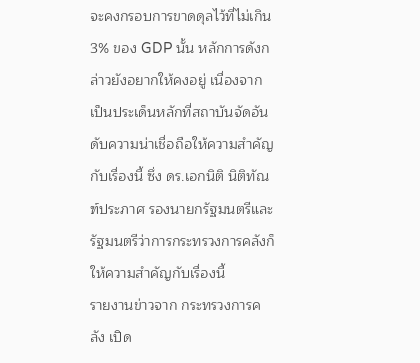จะคงกรอบการขาดดุลไว้ที่ไม่เกิน 3% ของ GDP นั้น หลักการดังกล่าวยังอยากให้คงอยู่ เนื่องจากเป็นประเด็นหลักที่สถาบันจัดอันดับความน่าเชื่อถือให้ความสำคัญกับเรื่องนี้ ซึ่ง ดร.เอกนิติ นิติทัณฑ์ประภาศ รองนายกรัฐมนตรีและรัฐมนตรีว่าการกระทรวงการคลังก็ให้ความสำคัญกับเรื่องนี้
รายงานข่าวจาก กระทรวงการคลัง เปิด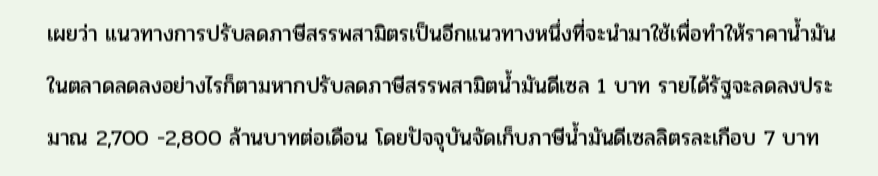เผยว่า แนวทางการปรับลดภาษีสรรพสามิตรเป็นอีกแนวทางหนึ่งที่จะนำมาใช้เพื่อทำให้ราคาน้ำมันในตลาดลดลงอย่างไรก็ตามหากปรับลดภาษีสรรพสามิตน้ำมันดีเซล 1 บาท รายได้รัฐจะลดลงประมาณ 2,700 -2,800 ล้านบาทต่อเดือน โดยปัจจุบันจัดเก็บภาษีน้ำมันดีเซลลิตรละเกือบ 7 บาท